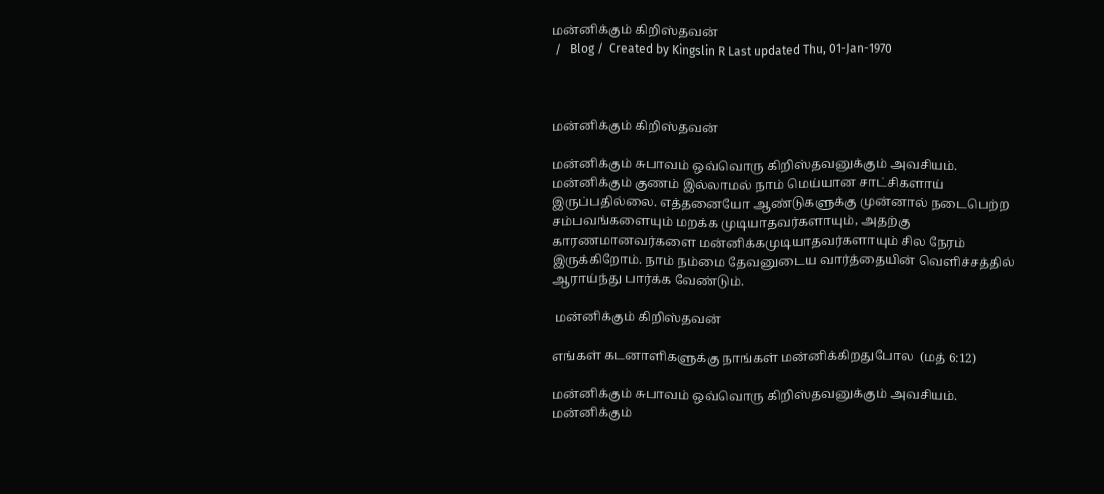மன்னிக்கும் கிறிஸ்தவன்
 /   Blog /  Created by Kingslin R Last updated Thu, 01-Jan-1970



மன்னிக்கும் கிறிஸ்தவன்

மன்னிக்கும் சுபாவம் ஒவ்வொரு கிறிஸ்தவனுக்கும் அவசியம். மன்னிக்கும் குணம் இல்லாமல் நாம் மெய்யான சாட்சிகளாய் இருப்பதில்லை. எத்தனையோ ஆண்டுகளுக்கு முன்னால் நடைபெற்ற சம்பவங்களையும் மறக்க முடியாதவர்களாயும், அதற்கு காரணமானவர்களை மன்னிக்கமுடியாதவர்களாயும் சில நேரம் இருக்கிறோம். நாம் நம்மை தேவனுடைய வார்த்தையின் வெளிச்சத்தில் ஆராய்ந்து பார்க்க வேண்டும்.

 மன்னிக்கும் கிறிஸ்தவன்

எங்கள் கடனாளிகளுக்கு நாங்கள் மன்னிக்கிறதுபோல  (மத் 6:12)

மன்னிக்கும் சுபாவம் ஒவ்வொரு கிறிஸ்தவனுக்கும் அவசியம். மன்னிக்கும்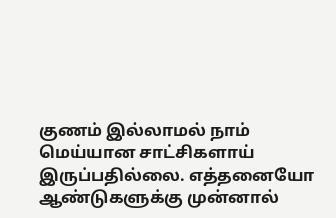குணம் இல்லாமல் நாம் மெய்யான சாட்சிகளாய் இருப்பதில்லை. எத்தனையோ ஆண்டுகளுக்கு முன்னால்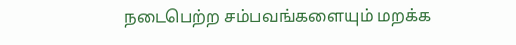நடைபெற்ற சம்பவங்களையும் மறக்க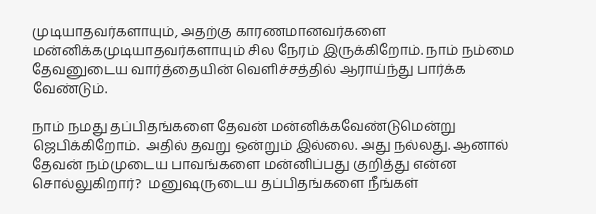முடியாதவர்களாயும், அதற்கு காரணமானவர்களை மன்னிக்கமுடியாதவர்களாயும் சில நேரம் இருக்கிறோம். நாம் நம்மை தேவனுடைய வார்த்தையின் வெளிச்சத்தில் ஆராய்ந்து பார்க்க வேண்டும்.

நாம் நமது தப்பிதங்களை தேவன் மன்னிக்கவேண்டுமென்று ஜெபிக்கிறோம்.  அதில் தவறு ஒன்றும் இல்லை. அது நல்லது. ஆனால் தேவன் நம்முடைய பாவங்களை மன்னிப்பது குறித்து என்ன சொல்லுகிறார்?  மனுஷருடைய தப்பிதங்களை நீங்கள்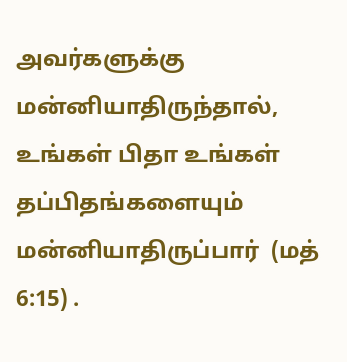அவர்களுக்கு மன்னியாதிருந்தால், உங்கள் பிதா உங்கள் தப்பிதங்களையும் மன்னியாதிருப்பார்  (மத் 6:15) .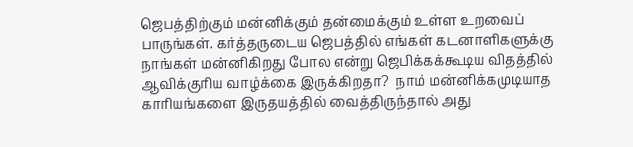ஜெபத்திற்கும் மன்னிக்கும் தன்மைக்கும் உள்ள உறவைப் பாருங்கள். கர்த்தருடைய ஜெபத்தில் எங்கள் கடனாளிகளுக்கு நாங்கள் மன்னிகிறது போல என்று ஜெபிக்கக்கூடிய விதத்தில்  ஆவிக்குரிய வாழ்க்கை இருக்கிறதா?  நாம் மன்னிக்கமுடியாத காரியங்களை இருதயத்தில் வைத்திருந்தால் அது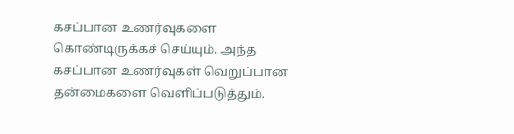கசப்பான உணர்வுகளை  கொண்டிருக்கச் செய்யும். அந்த கசப்பான உணர்வுகள் வெறுப்பான தன்மைகளை வெளிப்படுத்தும்.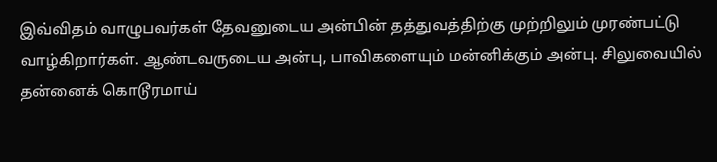இவ்விதம் வாழுபவர்கள் தேவனுடைய அன்பின் தத்துவத்திற்கு முற்றிலும் முரண்பட்டு வாழ்கிறார்கள். ஆண்டவருடைய அன்பு, பாவிகளையும் மன்னிக்கும் அன்பு. சிலுவையில் தன்னைக் கொடூரமாய்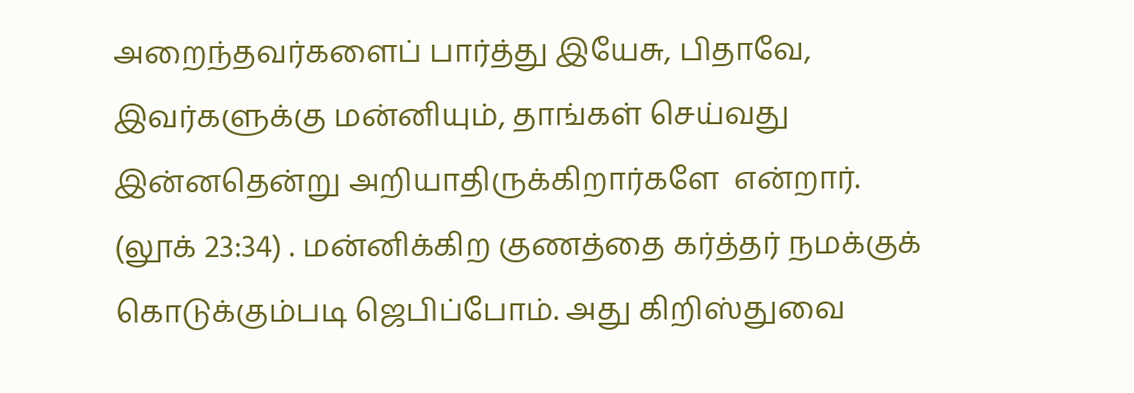அறைந்தவர்களைப் பார்த்து இயேசு, பிதாவே, இவர்களுக்கு மன்னியும், தாங்கள் செய்வது இன்னதென்று அறியாதிருக்கிறார்களே  என்றார்.  (லூக் 23:34) . மன்னிக்கிற குணத்தை கர்த்தர் நமக்குக் கொடுக்கும்படி ஜெபிப்போம். அது கிறிஸ்துவை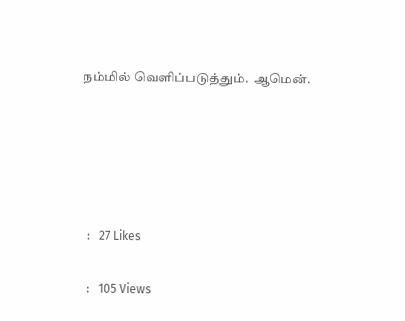நம்மில் வெளிப்படுத்தும்.  ஆமென்.





  :   27 Likes

  :   105 Views